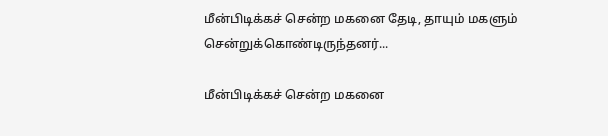மீன்பிடிக்கச் சென்ற மகனை தேடி, தாயும் மகளும் சென்றுக்கொண்டிருந்தனர்...

மீன்பிடிக்கச் சென்ற மகனை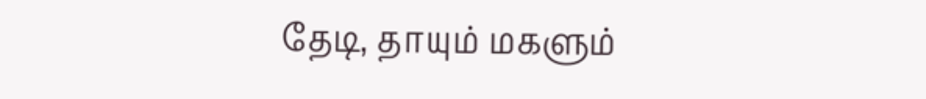தேடி, தாயும் மகளும்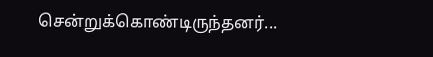சென்றுக்கொண்டிருந்தனர்...